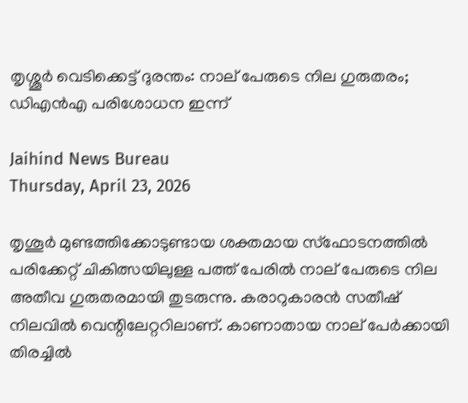തൃശ്ശൂര്‍ വെടിക്കെട്ട് ദുരന്തം: നാല് പേരുടെ നില ഗുരുതരം; ഡിഎന്‍എ പരിശോധന ഇന്ന്

Jaihind News Bureau
Thursday, April 23, 2026

തൃശൂര്‍ മുണ്ടത്തിക്കോടുണ്ടായ ശക്തമായ സ്‌ഫോടനത്തില്‍ പരിക്കേറ്റ് ചികിത്സയിലുള്ള പത്ത് പേരില്‍ നാല് പേരുടെ നില അതീവ ഗുരുതരമായി തുടരുന്നു. കരാറുകാരന്‍ സതീഷ് നിലവില്‍ വെന്റിലേറ്ററിലാണ്. കാണാതായ നാല് പേര്‍ക്കായി തിരച്ചില്‍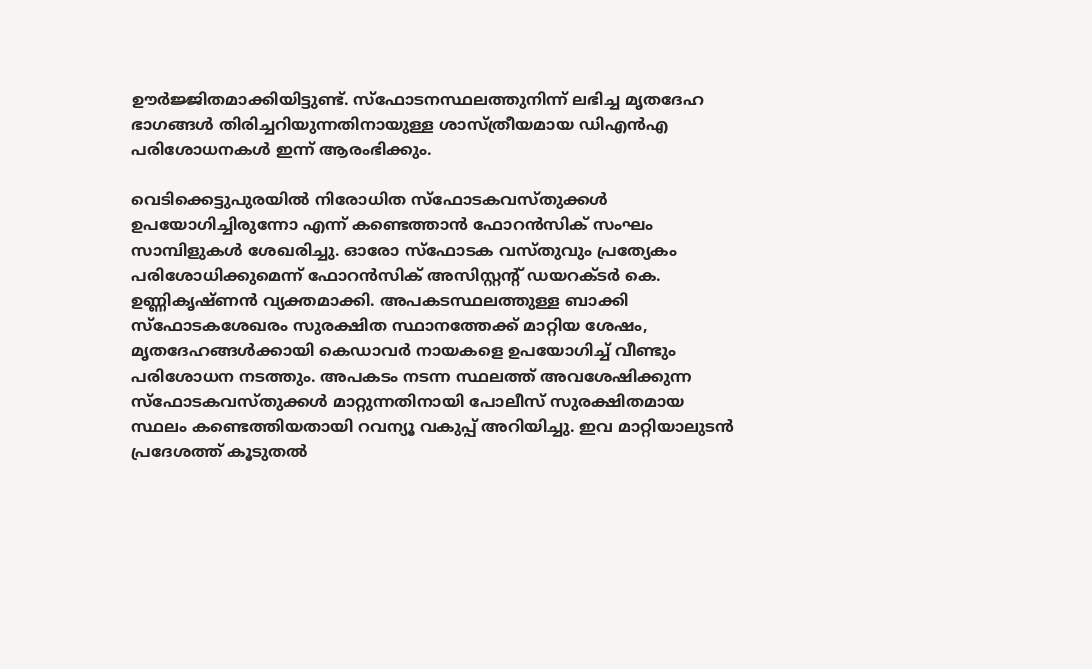ഊര്‍ജ്ജിതമാക്കിയിട്ടുണ്ട്. സ്‌ഫോടനസ്ഥലത്തുനിന്ന് ലഭിച്ച മൃതദേഹ ഭാഗങ്ങള്‍ തിരിച്ചറിയുന്നതിനായുള്ള ശാസ്ത്രീയമായ ഡിഎന്‍എ പരിശോധനകള്‍ ഇന്ന് ആരംഭിക്കും.

വെടിക്കെട്ടുപുരയില്‍ നിരോധിത സ്‌ഫോടകവസ്തുക്കള്‍ ഉപയോഗിച്ചിരുന്നോ എന്ന് കണ്ടെത്താന്‍ ഫോറന്‍സിക് സംഘം സാമ്പിളുകള്‍ ശേഖരിച്ചു. ഓരോ സ്‌ഫോടക വസ്തുവും പ്രത്യേകം പരിശോധിക്കുമെന്ന് ഫോറന്‍സിക് അസിസ്റ്റന്റ് ഡയറക്ടര്‍ കെ. ഉണ്ണികൃഷ്ണന്‍ വ്യക്തമാക്കി. അപകടസ്ഥലത്തുള്ള ബാക്കി സ്‌ഫോടകശേഖരം സുരക്ഷിത സ്ഥാനത്തേക്ക് മാറ്റിയ ശേഷം, മൃതദേഹങ്ങള്‍ക്കായി കെഡാവര്‍ നായകളെ ഉപയോഗിച്ച് വീണ്ടും പരിശോധന നടത്തും. അപകടം നടന്ന സ്ഥലത്ത് അവശേഷിക്കുന്ന സ്‌ഫോടകവസ്തുക്കള്‍ മാറ്റുന്നതിനായി പോലീസ് സുരക്ഷിതമായ സ്ഥലം കണ്ടെത്തിയതായി റവന്യൂ വകുപ്പ് അറിയിച്ചു. ഇവ മാറ്റിയാലുടന്‍ പ്രദേശത്ത് കൂടുതല്‍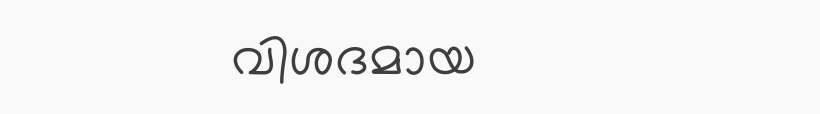വിശദമായ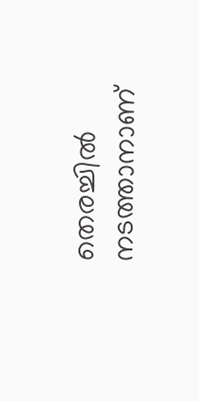തെരച്ചില്‍ നടത്താനാണ്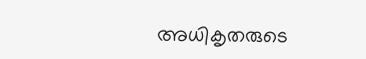അധികൃതരുടെ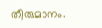തീരുമാനം.